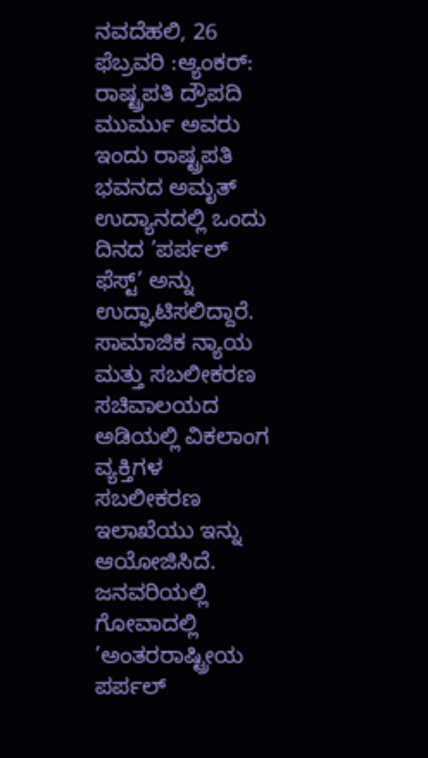ನವದೆಹಲಿ, 26 ಫೆಬ್ರವರಿ :ಆ್ಯಂಕರ್:
ರಾಷ್ಟ್ರಪತಿ ದ್ರೌಪದಿ ಮುರ್ಮು ಅವರು ಇಂದು ರಾಷ್ಟ್ರಪತಿ ಭವನದ ಅಮೃತ್ ಉದ್ಯಾನದಲ್ಲಿ ಒಂದು ದಿನದ ’ಪರ್ಪಲ್ ಫೆಸ್ಟ್’ ಅನ್ನು ಉದ್ಘಾಟಿಸಲಿದ್ದಾರೆ. ಸಾಮಾಜಿಕ ನ್ಯಾಯ ಮತ್ತು ಸಬಲೀಕರಣ ಸಚಿವಾಲಯದ ಅಡಿಯಲ್ಲಿ ವಿಕಲಾಂಗ ವ್ಯಕ್ತಿಗಳ ಸಬಲೀಕರಣ ಇಲಾಖೆಯು ಇನ್ನು ಆಯೋಜಿಸಿದೆ. ಜನವರಿಯಲ್ಲಿ ಗೋವಾದಲ್ಲಿ ’ಅಂತರರಾಷ್ಟ್ರೀಯ ಪರ್ಪಲ್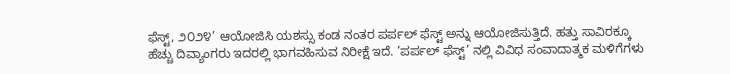ಫೆಸ್ಟ್, ೨೦೨೪’ ಆಯೋಜಿಸಿ ಯಶಸ್ಸು ಕಂಡ ನಂತರ ಪರ್ಪಲ್ ಫೆಸ್ಟ್ ಅನ್ನು ಆಯೋಜಿಸುತ್ತಿದೆ. ಹತ್ತು ಸಾವಿರಕ್ಕೂ ಹೆಚ್ಚು ದಿವ್ಯಾಂಗರು ಇದರಲ್ಲಿ ಭಾಗವಹಿಸುವ ನಿರೀಕ್ಷೆ ಇದೆ. ‘ಪರ್ಪಲ್ ಫೆಸ್ಟ್’ ನಲ್ಲಿ ವಿವಿಧ ಸಂವಾದಾತ್ಮಕ ಮಳಿಗೆಗಳು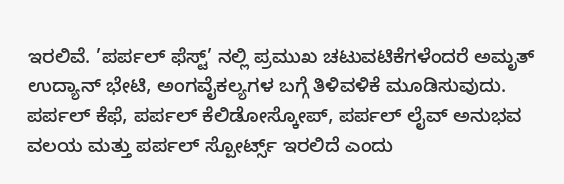ಇರಲಿವೆ. ’ಪರ್ಪಲ್ ಫೆಸ್ಟ್’ ನಲ್ಲಿ ಪ್ರಮುಖ ಚಟುವಟಿಕೆಗಳೆಂದರೆ ಅಮೃತ್ ಉದ್ಯಾನ್ ಭೇಟಿ, ಅಂಗವೈಕಲ್ಯಗಳ ಬಗ್ಗೆ ತಿಳಿವಳಿಕೆ ಮೂಡಿಸುವುದು. ಪರ್ಪಲ್ ಕೆಫೆ, ಪರ್ಪಲ್ ಕೆಲಿಡೋಸ್ಕೋಪ್, ಪರ್ಪಲ್ ಲೈವ್ ಅನುಭವ ವಲಯ ಮತ್ತು ಪರ್ಪಲ್ ಸ್ಪೋರ್ಟ್ಸ್ ಇರಲಿದೆ ಎಂದು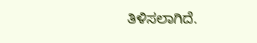ತಿಳಿಸಲಾಗಿದೆ.